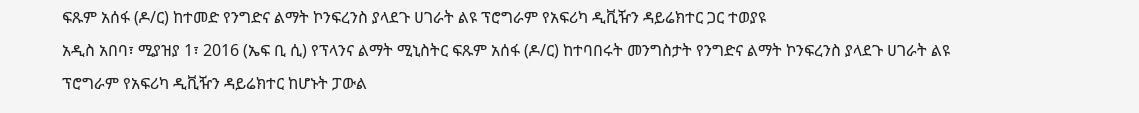ፍጹም አሰፋ (ዶ/ር) ከተመድ የንግድና ልማት ኮንፍረንስ ያላደጉ ሀገራት ልዩ ፕሮግራም የአፍሪካ ዲቪዥን ዳይሬክተር ጋር ተወያዩ
አዲስ አበባ፣ ሚያዝያ 1፣ 2016 (ኤፍ ቢ ሲ) የፕላንና ልማት ሚኒስትር ፍጹም አሰፋ (ዶ/ር) ከተባበሩት መንግስታት የንግድና ልማት ኮንፍረንስ ያላደጉ ሀገራት ልዩ ፕሮግራም የአፍሪካ ዲቪዥን ዳይሬክተር ከሆኑት ፓውል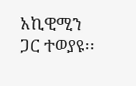አኪዊሚን ጋር ተወያዩ፡፡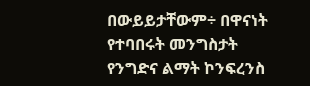በውይይታቸውም÷ በዋናነት የተባበሩት መንግስታት የንግድና ልማት ኮንፍረንስ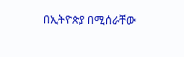በኢትዮጵያ በሚሰራቸው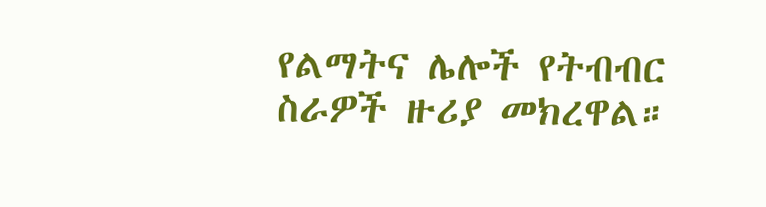የልማትና ሌሎች የትብብር ስራዎች ዙሪያ መክረዋል።